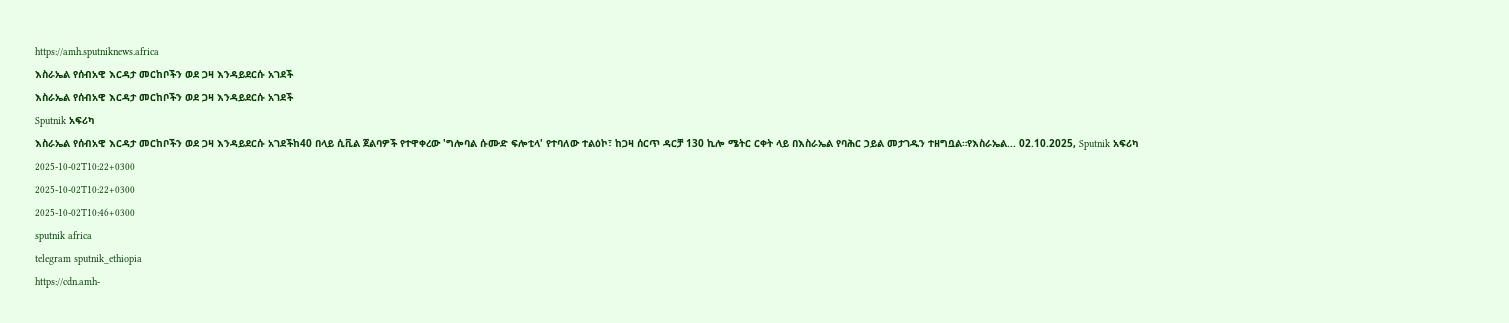https://amh.sputniknews.africa
እስራኤል የሰብአዊ እርዳታ መርከቦችን ወደ ጋዛ እንዳይደርሱ አገደች
እስራኤል የሰብአዊ እርዳታ መርከቦችን ወደ ጋዛ እንዳይደርሱ አገደች
Sputnik አፍሪካ
እስራኤል የሰብአዊ እርዳታ መርከቦችን ወደ ጋዛ እንዳይደርሱ አገደችከ40 በላይ ሲቪል ጀልባዎች የተዋቀረው 'ግሎባል ሱሙድ ፍሎቲላ' የተባለው ተልዕኮ፣ ከጋዛ ሰርጥ ዳርቻ 130 ኪሎ ሜትር ርቀት ላይ በእስራኤል የባሕር ኃይል መታገዱን ተዘግቧል።የእስራኤል... 02.10.2025, Sputnik አፍሪካ
2025-10-02T10:22+0300
2025-10-02T10:22+0300
2025-10-02T10:46+0300
sputnik africa
telegram sputnik_ethiopia
https://cdn.amh-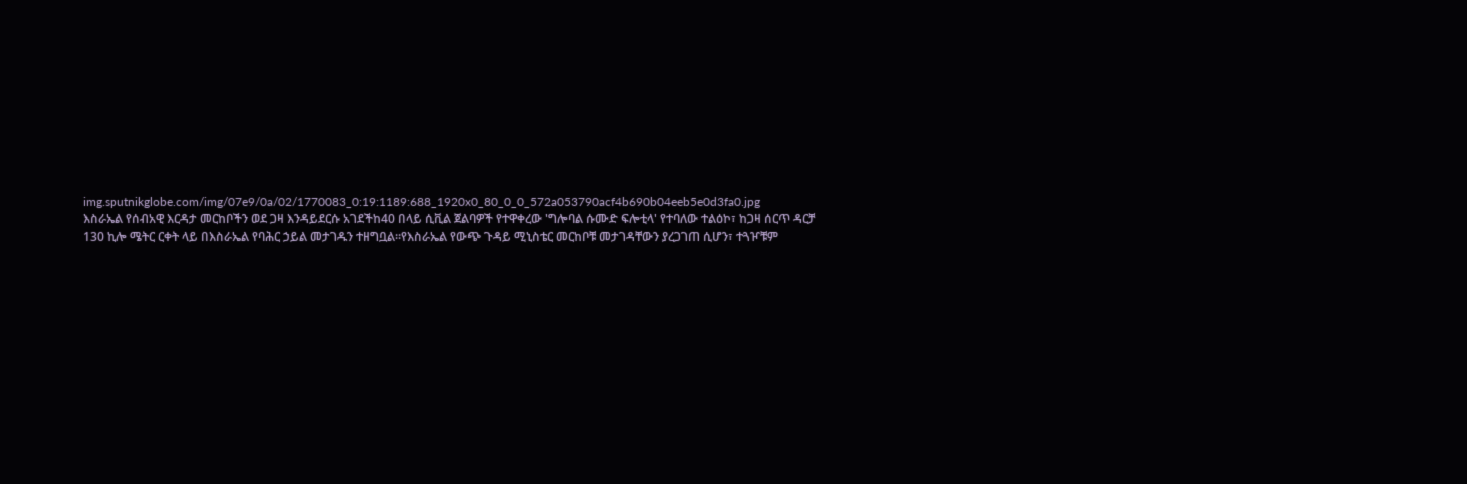img.sputnikglobe.com/img/07e9/0a/02/1770083_0:19:1189:688_1920x0_80_0_0_572a053790acf4b690b04eeb5e0d3fa0.jpg
እስራኤል የሰብአዊ እርዳታ መርከቦችን ወደ ጋዛ እንዳይደርሱ አገደችከ40 በላይ ሲቪል ጀልባዎች የተዋቀረው 'ግሎባል ሱሙድ ፍሎቲላ' የተባለው ተልዕኮ፣ ከጋዛ ሰርጥ ዳርቻ 130 ኪሎ ሜትር ርቀት ላይ በእስራኤል የባሕር ኃይል መታገዱን ተዘግቧል።የእስራኤል የውጭ ጉዳይ ሚኒስቴር መርከቦቹ መታገዳቸውን ያረጋገጠ ሲሆን፣ ተጓዦቹም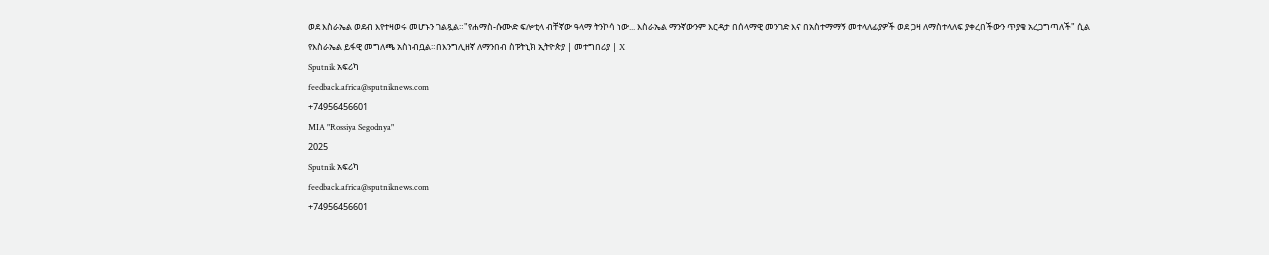ወደ እስራኤል ወደብ እየተዛወሩ መሆኑን ገልጿል።"የሐማስ-ሱሙድ ፍሎቲላ ብቸኛው ዓላማ ትንኮሳ ነው... እስራኤል ማንኛውንም እርዳታ በሰላማዊ መንገድ እና በአስተማማኝ መተላለፊያዎች ወደ ጋዛ ለማስተላለፍ ያቀረበችውን ጥያቄ አረጋግጣለች" ሲል የእስራኤል ይፋዊ መግለጫ አስነብቧል።በእንግሊዘኛ ለማንበብ ስፑትኒክ ኢትዮጵያ | መተግበሪያ | X
Sputnik አፍሪካ
feedback.africa@sputniknews.com
+74956456601
MIA "Rossiya Segodnya"
2025
Sputnik አፍሪካ
feedback.africa@sputniknews.com
+74956456601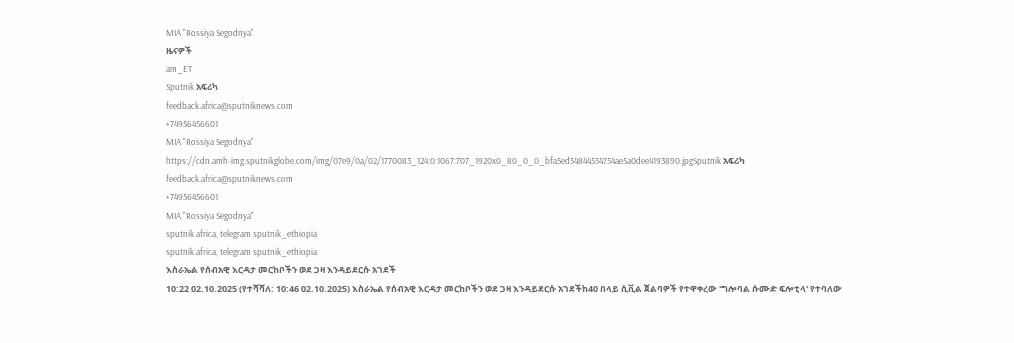MIA "Rossiya Segodnya"
ዜናዎች
am_ET
Sputnik አፍሪካ
feedback.africa@sputniknews.com
+74956456601
MIA "Rossiya Segodnya"
https://cdn.amh-img.sputnikglobe.com/img/07e9/0a/02/1770083_124:0:1067:707_1920x0_80_0_0_bfa5ed54844554754ae5a0dee4193890.jpgSputnik አፍሪካ
feedback.africa@sputniknews.com
+74956456601
MIA "Rossiya Segodnya"
sputnik africa, telegram sputnik_ethiopia
sputnik africa, telegram sputnik_ethiopia
እስራኤል የሰብአዊ እርዳታ መርከቦችን ወደ ጋዛ እንዳይደርሱ አገደች
10:22 02.10.2025 (የተሻሻለ: 10:46 02.10.2025) እስራኤል የሰብአዊ እርዳታ መርከቦችን ወደ ጋዛ እንዳይደርሱ አገደችከ40 በላይ ሲቪል ጀልባዎች የተዋቀረው 'ግሎባል ሱሙድ ፍሎቲላ' የተባለው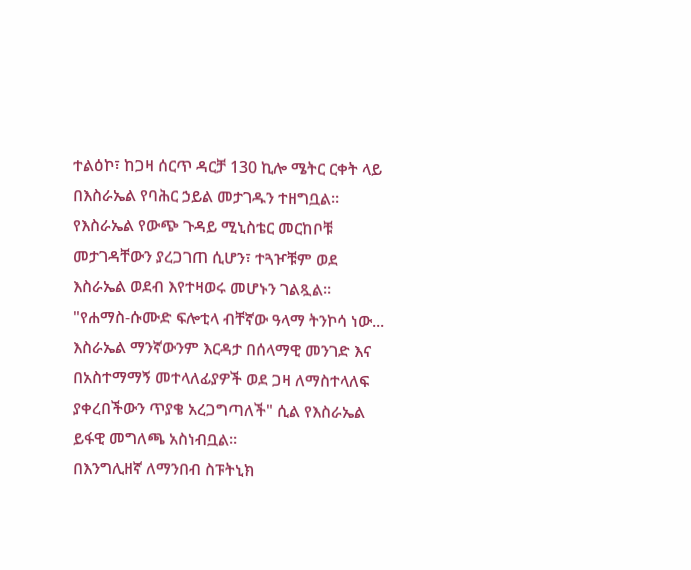ተልዕኮ፣ ከጋዛ ሰርጥ ዳርቻ 130 ኪሎ ሜትር ርቀት ላይ በእስራኤል የባሕር ኃይል መታገዱን ተዘግቧል።
የእስራኤል የውጭ ጉዳይ ሚኒስቴር መርከቦቹ መታገዳቸውን ያረጋገጠ ሲሆን፣ ተጓዦቹም ወደ እስራኤል ወደብ እየተዛወሩ መሆኑን ገልጿል።
"የሐማስ-ሱሙድ ፍሎቲላ ብቸኛው ዓላማ ትንኮሳ ነው... እስራኤል ማንኛውንም እርዳታ በሰላማዊ መንገድ እና በአስተማማኝ መተላለፊያዎች ወደ ጋዛ ለማስተላለፍ ያቀረበችውን ጥያቄ አረጋግጣለች" ሲል የእስራኤል ይፋዊ መግለጫ አስነብቧል።
በእንግሊዘኛ ለማንበብ ስፑትኒክ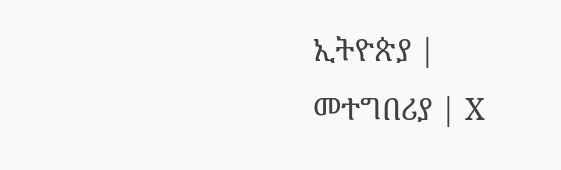ኢትዮጵያ |
መተግበሪያ | X